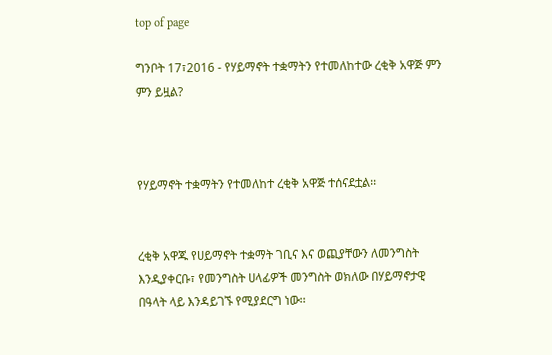top of page

ግንቦት 17፣2016 - የሃይማኖት ተቋማትን የተመለከተው ረቂቅ አዋጅ ምን ምን ይዟል?



የሃይማኖት ተቋማትን የተመለከተ ረቂቅ አዋጅ ተሰናደቷል፡፡


ረቂቅ አዋጁ የሀይማኖት ተቋማት ገቢና እና ወጪያቸውን ለመንግስት እንዲያቀርቡ፣ የመንግስት ሀላፊዎች መንግስት ወክለው በሃይማኖታዊ በዓላት ላይ እንዳይገኙ የሚያደርግ ነው፡፡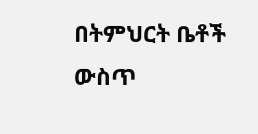በትምህርት ቤቶች ውስጥ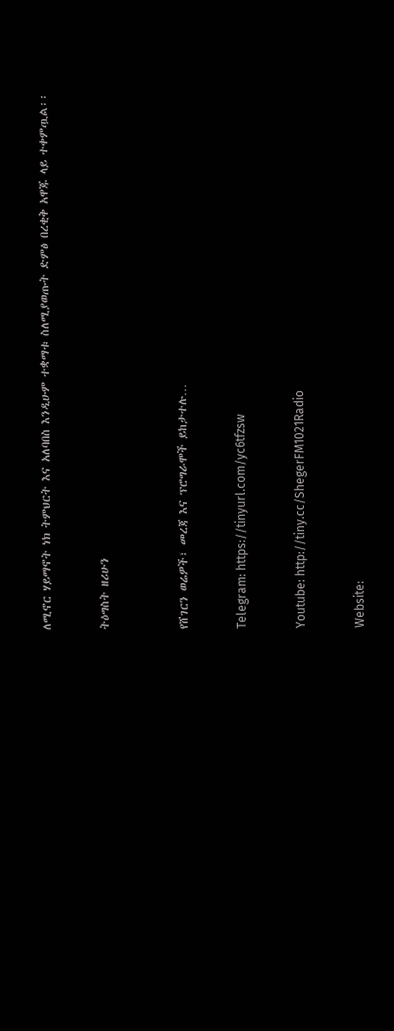ለሚኖር ሃይማኖት ነክ ትምህርት እና አለባበስ እንዲሁም ተቋማቱ ስለሚያወጡት ድምፅ በረቂቅ አዋጁ ላይ ተቀምጧል፡፡


ትዕግስት ዘሪሁን



የሸገርን ወሬዎች፣ መረጃ እና ፕሮግራሞች ይከታተሉ…


Telegram: https://tinyurl.com/yc6tfzsw


Youtube: http://tiny.cc/ShegerFM1021Radio


Website: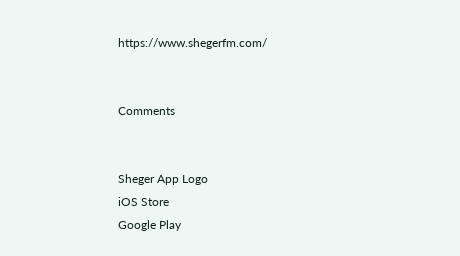https://www.shegerfm.com/


Comments


Sheger App Logo
iOS Store
Google Play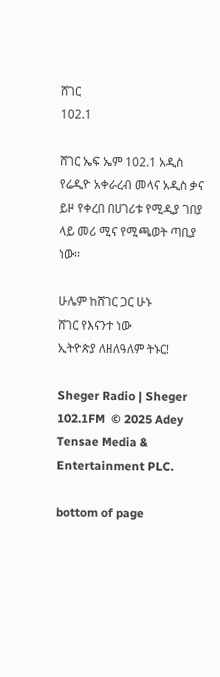ሸገር
102.1

ሸገር ኤፍ ኤም 102.1 አዲስ የሬዲዮ አቀራረብ መላና አዲስ ቃና ይዞ የቀረበ በሀገሪቱ የሚዲያ ገበያ ላይ መሪ ሚና የሚጫወት ጣቢያ ነው፡፡

ሁሌም ከሸገር ጋር ሁኑ
ሸገር የእናንተ ነው
ኢትዮጵያ ለዘለዓለም ትኑር!

Sheger Radio | Sheger 102.1FM  © 2025 Adey Tensae Media & Entertainment PLC.

bottom of page